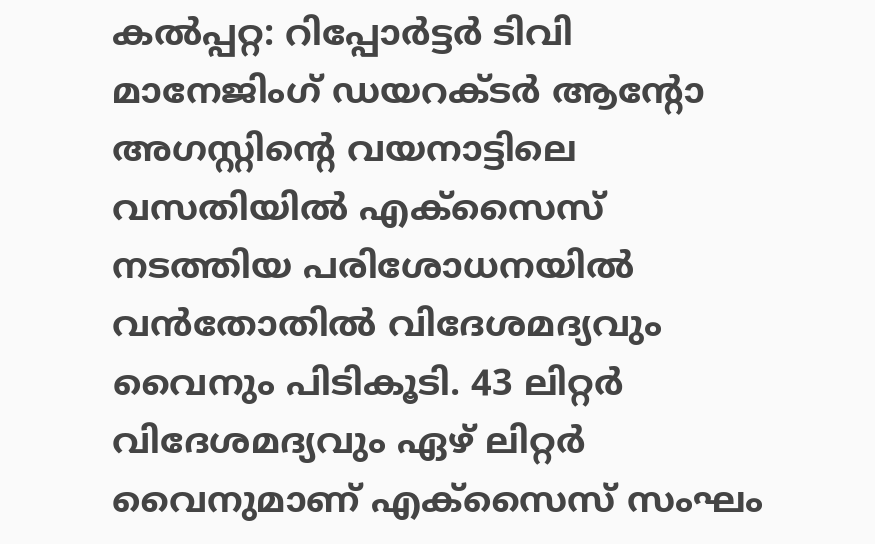കൽപ്പറ്റ: റിപ്പോർട്ടർ ടിവി മാനേജിംഗ് ഡയറക്ടർ ആന്റോ അഗസ്റ്റിന്റെ വയനാട്ടിലെ വസതിയിൽ എക്സൈസ് നടത്തിയ പരിശോധനയിൽ വൻതോതിൽ വിദേശമദ്യവും വൈനും പിടികൂടി. 43 ലിറ്റർ വിദേശമദ്യവും ഏഴ് ലിറ്റർ വൈനുമാണ് എക്സൈസ് സംഘം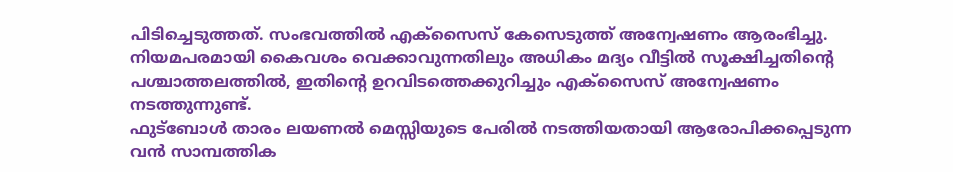പിടിച്ചെടുത്തത്. സംഭവത്തിൽ എക്സൈസ് കേസെടുത്ത് അന്വേഷണം ആരംഭിച്ചു. നിയമപരമായി കൈവശം വെക്കാവുന്നതിലും അധികം മദ്യം വീട്ടിൽ സൂക്ഷിച്ചതിന്റെ പശ്ചാത്തലത്തിൽ, ഇതിന്റെ ഉറവിടത്തെക്കുറിച്ചും എക്സൈസ് അന്വേഷണം നടത്തുന്നുണ്ട്.
ഫുട്ബോൾ താരം ലയണൽ മെസ്സിയുടെ പേരിൽ നടത്തിയതായി ആരോപിക്കപ്പെടുന്ന വൻ സാമ്പത്തിക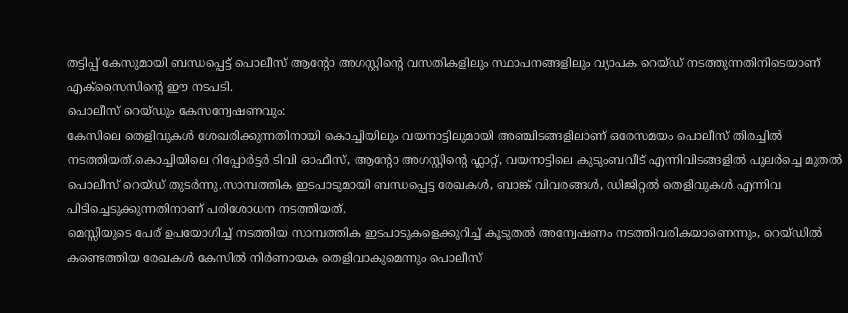തട്ടിപ്പ് കേസുമായി ബന്ധപ്പെട്ട് പൊലീസ് ആന്റോ അഗസ്റ്റിന്റെ വസതികളിലും സ്ഥാപനങ്ങളിലും വ്യാപക റെയ്ഡ് നടത്തുന്നതിനിടെയാണ് എക്സൈസിന്റെ ഈ നടപടി.
പൊലീസ് റെയ്ഡും കേസന്വേഷണവും:
കേസിലെ തെളിവുകൾ ശേഖരിക്കുന്നതിനായി കൊച്ചിയിലും വയനാട്ടിലുമായി അഞ്ചിടങ്ങളിലാണ് ഒരേസമയം പൊലീസ് തിരച്ചിൽ നടത്തിയത്.കൊച്ചിയിലെ റിപ്പോർട്ടർ ടിവി ഓഫീസ്, ആന്റോ അഗസ്റ്റിന്റെ ഫ്ലാറ്റ്, വയനാട്ടിലെ കുടുംബവീട് എന്നിവിടങ്ങളിൽ പുലർച്ചെ മുതൽ പൊലീസ് റെയ്ഡ് തുടർന്നു.സാമ്പത്തിക ഇടപാടുമായി ബന്ധപ്പെട്ട രേഖകൾ, ബാങ്ക് വിവരങ്ങൾ, ഡിജിറ്റൽ തെളിവുകൾ എന്നിവ പിടിച്ചെടുക്കുന്നതിനാണ് പരിശോധന നടത്തിയത്.
മെസ്സിയുടെ പേര് ഉപയോഗിച്ച് നടത്തിയ സാമ്പത്തിക ഇടപാടുകളെക്കുറിച്ച് കൂടുതൽ അന്വേഷണം നടത്തിവരികയാണെന്നും, റെയ്ഡിൽ കണ്ടെത്തിയ രേഖകൾ കേസിൽ നിർണായക തെളിവാകുമെന്നും പൊലീസ്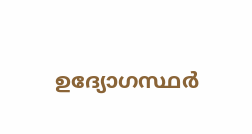ഉദ്യോഗസ്ഥർ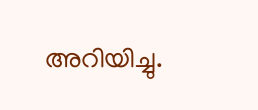അറിയിച്ചു.